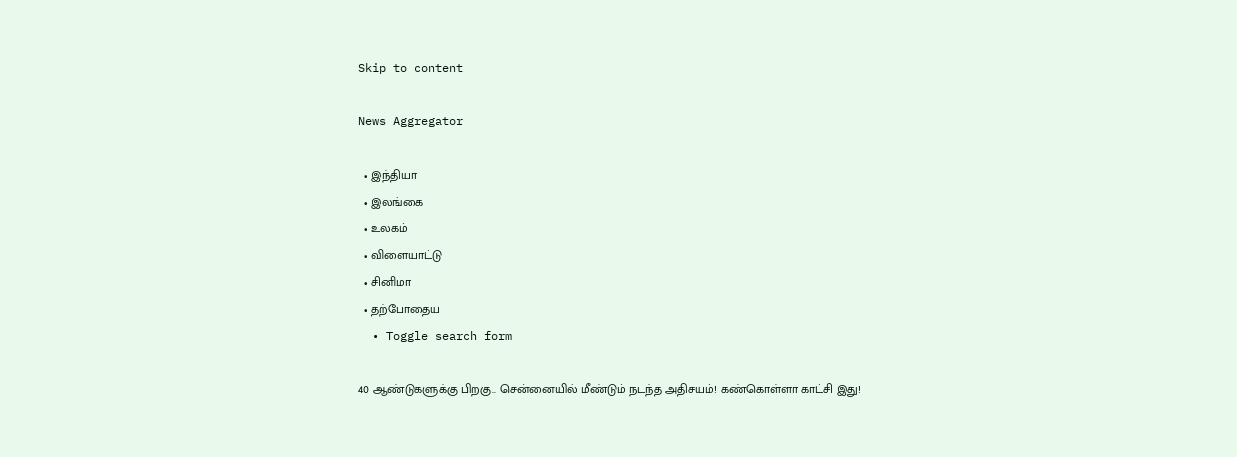Skip to content

News Aggregator

  • இந்தியா
  • இலங்கை
  • உலகம்
  • விளையாட்டு
  • சினிமா
  • தற்போதைய
  • Toggle search form

40 ஆண்டுகளுக்கு பிறகு.. சென்னையில் மீண்டும் நடந்த அதிசயம்! கண்கொள்ளா காட்சி இது!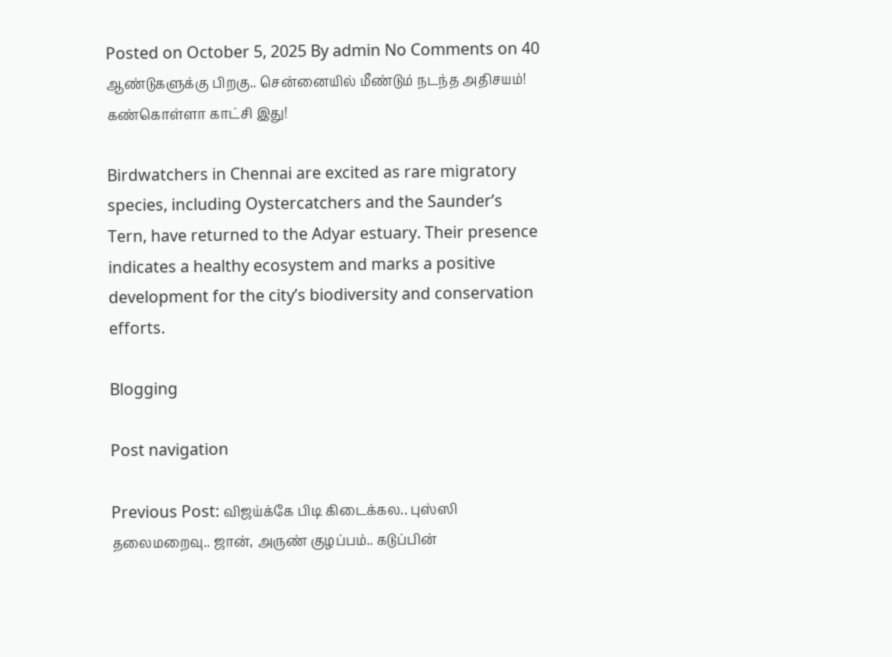Posted on October 5, 2025 By admin No Comments on 40 ஆண்டுகளுக்கு பிறகு.. சென்னையில் மீண்டும் நடந்த அதிசயம்! கண்கொள்ளா காட்சி இது!

Birdwatchers in Chennai are excited as rare migratory species, including Oystercatchers and the Saunder’s Tern, have returned to the Adyar estuary. Their presence indicates a healthy ecosystem and marks a positive development for the city’s biodiversity and conservation efforts.

Blogging

Post navigation

Previous Post: விஜய்க்கே பிடி கிடைக்கல.. புஸ்ஸி தலைமறைவு.. ஜான், அருண் குழப்பம்.. கடுப்பின்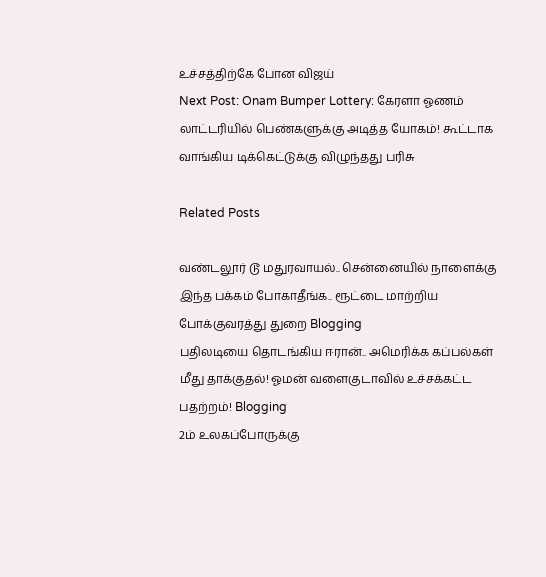உச்சத்திற்கே போன விஜய்
Next Post: Onam Bumper Lottery: கேரளா ஓணம் லாட்டரியில் பெண்களுக்கு அடித்த யோகம்! கூட்டாக வாங்கிய டிக்கெட்டுக்கு விழுந்தது பரிசு

Related Posts

வண்டலூர் டூ மதுரவாயல்.. சென்னையில் நாளைக்கு இந்த பக்கம் போகாதீங்க.. ரூட்டை மாற்றிய போக்குவரத்து துறை Blogging
பதிலடியை தொடங்கிய ஈரான்.. அமெரிக்க கப்பல்கள் மீது தாக்குதல்! ஓமன் வளைகுடாவில் உச்சக்கட்ட பதற்றம்! Blogging
2ம் உலகப்போருக்கு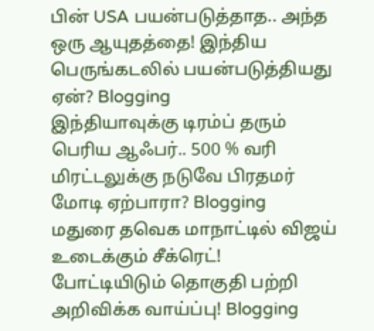பின் USA பயன்படுத்தாத.. அந்த ஒரு ஆயுதத்தை! இந்திய பெருங்கடலில் பயன்படுத்தியது ஏன்? Blogging
இந்தியாவுக்கு டிரம்ப் தரும் பெரிய ஆஃபர்.. 500 % வரி மிரட்டலுக்கு நடுவே பிரதமர் மோடி ஏற்பாரா? Blogging
மதுரை தவெக மாநாட்டில் விஜய் உடைக்கும் சீக்ரெட்! போட்டியிடும் தொகுதி பற்றி அறிவிக்க வாய்ப்பு! Blogging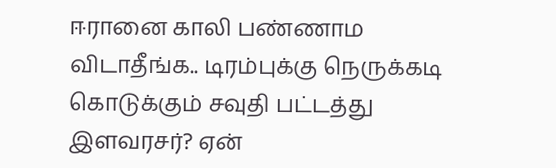ஈரானை காலி பண்ணாம விடாதீங்க.. டிரம்புக்கு நெருக்கடி கொடுக்கும் சவுதி பட்டத்து இளவரசர்? ஏன்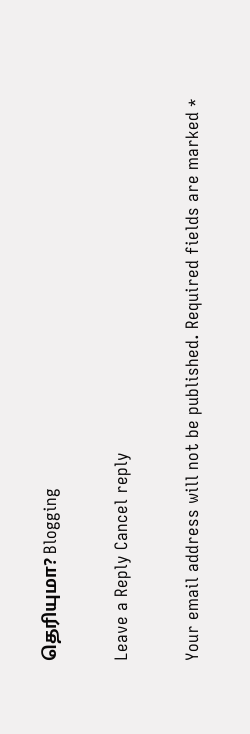தெரியுமா? Blogging

Leave a Reply Cancel reply

Your email address will not be published. Required fields are marked *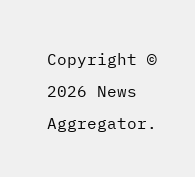Copyright © 2026 News Aggregator.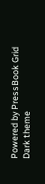Powered by PressBook Grid Dark theme